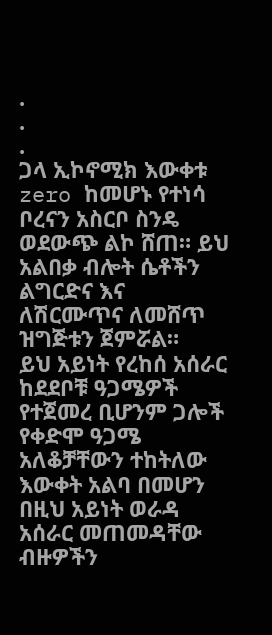.
.
.
ጋላ ኢኮኖሚክ እውቀቱ zero ከመሆኑ የተነሳ ቦረናን አስርቦ ስንዴ ወደውጭ ልኮ ሸጠ። ይህ አልበቃ ብሎት ሴቶችን ልግርድና እና ለሽርሙጥና ለመሸጥ ዝግጅቱን ጀምሯል።
ይህ አይነት የረከሰ አሰራር ከደደቦቹ ዓጋሜዎች የተጀመረ ቢሆንም ጋሎች የቀድሞ ዓጋሜ አለቆቻቸውን ተከትለው እውቀት አልባ በመሆን በዚህ አይነት ወራዳ አሰራር መጠመዳቸው ብዙዎችን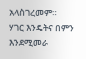አላስገረመም።
ሃገር እንዴትና በምን እንደሚመራ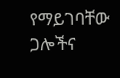የማይገባቸው ጋሎችና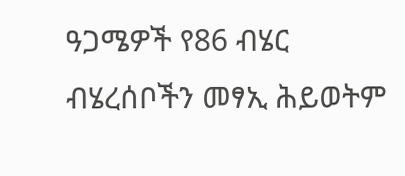ዓጋሜዎች የ86 ብሄር ብሄረሰቦችን መፃኢ ሕይወትም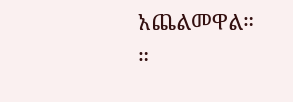አጨልመዋል።
።